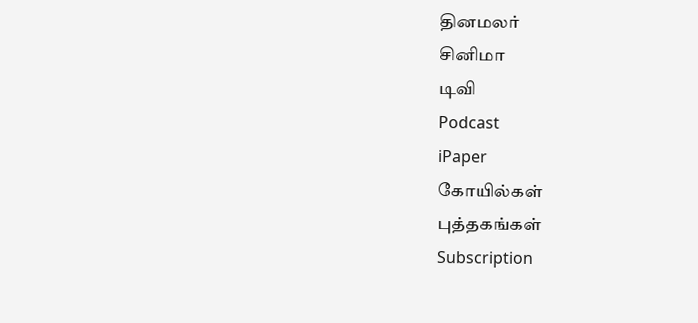தினமலர்
சினிமா
டிவி
Podcast
iPaper
கோயில்கள்
புத்தகங்கள்
Subscription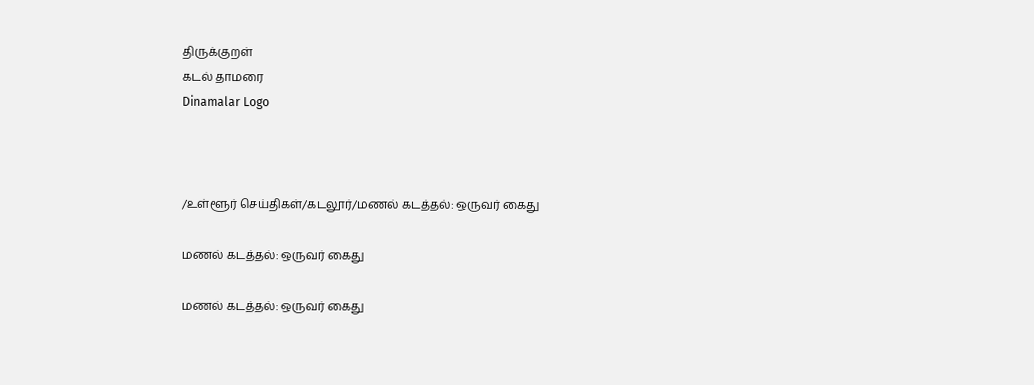திருக்குறள்
கடல் தாமரை
Dinamalar Logo



/உள்ளூர் செய்திகள்/கடலூர்/மணல் கடத்தல்: ஒருவர் கைது

மணல் கடத்தல்: ஒருவர் கைது

மணல் கடத்தல்: ஒருவர் கைது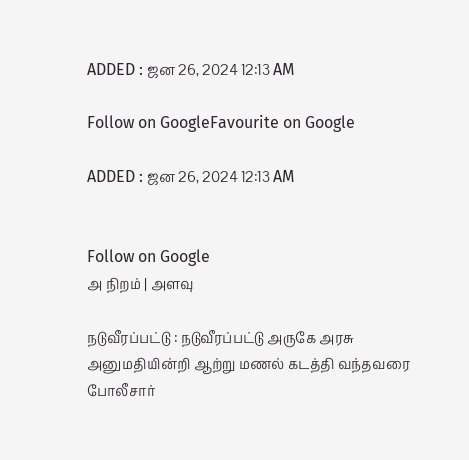ADDED : ஜன 26, 2024 12:13 AM

Follow on GoogleFavourite on Google

ADDED : ஜன 26, 2024 12:13 AM


Follow on Google
அ நிறம் | அளவு

நடுவீரப்பட்டு : நடுவீரப்பட்டு அருகே அரசு அனுமதியின்றி ஆற்று மணல் கடத்தி வந்தவரை போலீசார்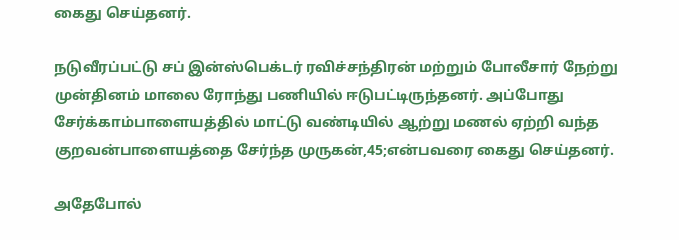கைது செய்தனர்.

நடுவீரப்பட்டு சப் இன்ஸ்பெக்டர் ரவிச்சந்திரன் மற்றும் போலீசார் நேற்று முன்தினம் மாலை ரோந்து பணியில் ஈடுபட்டிருந்தனர். அப்போது சேர்க்காம்பாளையத்தில் மாட்டு வண்டியில் ஆற்று மணல் ஏற்றி வந்த குறவன்பாளையத்தை சேர்ந்த முருகன்,45;என்பவரை கைது செய்தனர்.

அதேபோல்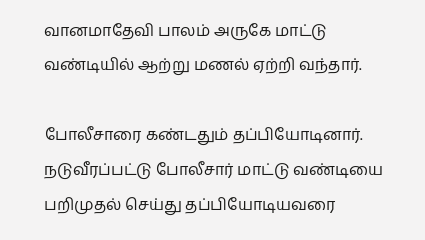வானமாதேவி பாலம் அருகே மாட்டு வண்டியில் ஆற்று மணல் ஏற்றி வந்தார்.

போலீசாரை கண்டதும் தப்பியோடினார். நடுவீரப்பட்டு போலீசார் மாட்டு வண்டியை பறிமுதல் செய்து தப்பியோடியவரை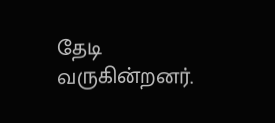தேடி வருகின்றனர்.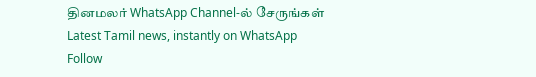தினமலர் WhatsApp Channel-ல் சேருங்கள்
Latest Tamil news, instantly on WhatsApp
Follow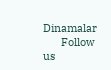Dinamalar
      Follow us